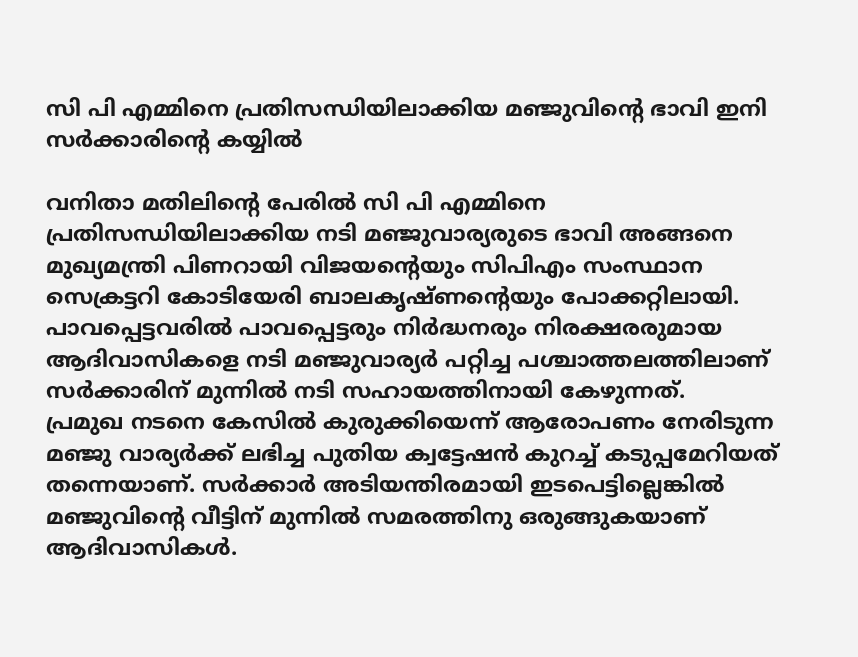സി പി എമ്മിനെ പ്രതിസന്ധിയിലാക്കിയ മഞ്ജുവിന്റെ ഭാവി ഇനി സർക്കാരിന്റെ കയ്യിൽ

വനിതാ മതിലിന്റെ പേരിൽ സി പി എമ്മിനെ പ്രതിസന്ധിയിലാക്കിയ നടി മഞ്ജുവാര്യരുടെ ഭാവി അങ്ങനെ മുഖ്യമന്ത്രി പിണറായി വിജയന്റെയും സിപിഎം സംസ്ഥാന സെക്രട്ടറി കോടിയേരി ബാലകൃഷ്ണന്റെയും പോക്കറ്റിലായി. പാവപ്പെട്ടവരിൽ പാവപ്പെട്ടരും നിർദ്ധനരും നിരക്ഷരരുമായ ആദിവാസികളെ നടി മഞ്ജുവാര്യർ പറ്റിച്ച പശ്ചാത്തലത്തിലാണ് സർക്കാരിന് മുന്നിൽ നടി സഹായത്തിനായി കേഴുന്നത്.
പ്രമുഖ നടനെ കേസിൽ കുരുക്കിയെന്ന് ആരോപണം നേരിടുന്ന മഞ്ജു വാര്യർക്ക് ലഭിച്ച പുതിയ ക്വട്ടേഷൻ കുറച്ച് കടുപ്പമേറിയത് തന്നെയാണ്. സർക്കാർ അടിയന്തിരമായി ഇടപെട്ടില്ലെങ്കിൽ മഞ്ജുവിന്റെ വീട്ടിന് മുന്നിൽ സമരത്തിനു ഒരുങ്ങുകയാണ് ആദിവാസികൾ.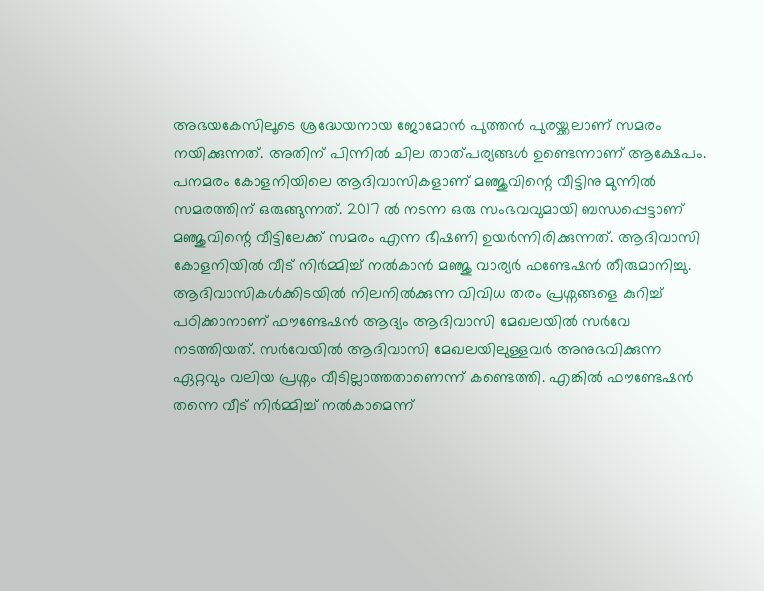അഭയകേസിലൂടെ ശ്രദ്ധേയനായ ജോമോൻ പുത്തൻ പുരയ്ക്കലാണ് സമരം നയിക്കുന്നത്. അതിന് പിന്നിൽ ചില താത്പര്യങ്ങൾ ഉണ്ടെന്നാണ് ആക്ഷേപം.
പനമരം കോളനിയിലെ ആദിവാസികളാണ് മഞ്ജുവിന്റെ വീട്ടിനു മുന്നിൽ സമരത്തിന് ഒരുങ്ങുന്നത്. 2017 ൽ നടന്ന ഒരു സംഭവവുമായി ബന്ധപ്പെട്ടാണ് മഞ്ജുവിന്റെ വീട്ടിലേക്ക് സമരം എന്ന ഭീഷണി ഉയർന്നിരിക്കുന്നത്. ആദിവാസി കോളനിയിൽ വീട് നിർമ്മിച്ച് നൽകാൻ മഞ്ജു വാര്യർ ഫണ്ടേഷൻ തീരുമാനിച്ചു. ആദിവാസികൾക്കിടയിൽ നിലനിൽക്കുന്ന വിവിധ തരം പ്രശ്നങ്ങളെ കുറിച്ച് പഠിക്കാനാണ് ഫൗണ്ടേഷൻ ആദ്യം ആദിവാസി മേഖലയിൽ സർവേ നടത്തിയത്. സർവേയിൽ ആദിവാസി മേഖലയിലുള്ളവർ അനുഭവിക്കുന്ന ഏറ്റവും വലിയ പ്രശ്നം വീടില്ലാത്തതാണെന്ന് കണ്ടെത്തി. എങ്കിൽ ഫൗണ്ടേഷൻ തന്നെ വീട് നിർമ്മിച്ച് നൽകാമെന്ന്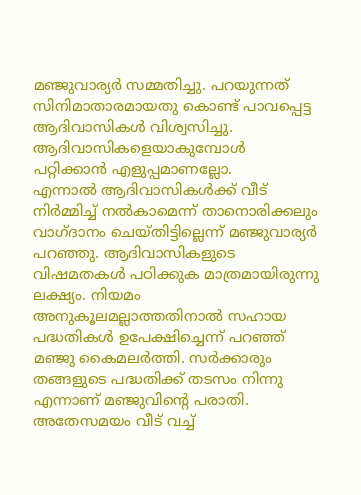മഞ്ജുവാര്യർ സമ്മതിച്ചു. പറയുന്നത് സിനിമാതാരമായതു കൊണ്ട് പാവപ്പെട്ട ആദിവാസികൾ വിശ്വസിച്ചു. ആദിവാസികളെയാകുമ്പോൾ പറ്റിക്കാൻ എളുപ്പമാണല്ലോ.
എന്നാൽ ആദിവാസികൾക്ക് വീട് നിർമ്മിച്ച് നൽകാമെന്ന് താനൊരിക്കലും വാഗ്ദാനം ചെയ്തിട്ടില്ലെന്ന് മഞ്ജുവാര്യർ പറഞ്ഞു. ആദിവാസികളുടെ വിഷമതകൾ പഠിക്കുക മാത്രമായിരുന്നു ലക്ഷ്യം. നിയമം അനുകൂലമല്ലാത്തതിനാൽ സഹായ പദ്ധതികൾ ഉപേക്ഷിച്ചെന്ന് പറഞ്ഞ് മഞ്ജു കൈമലർത്തി. സർക്കാരും തങ്ങളുടെ പദ്ധതിക്ക് തടസം നിന്നു എന്നാണ് മഞ്ജുവിന്റെ പരാതി. അതേസമയം വീട് വച്ച്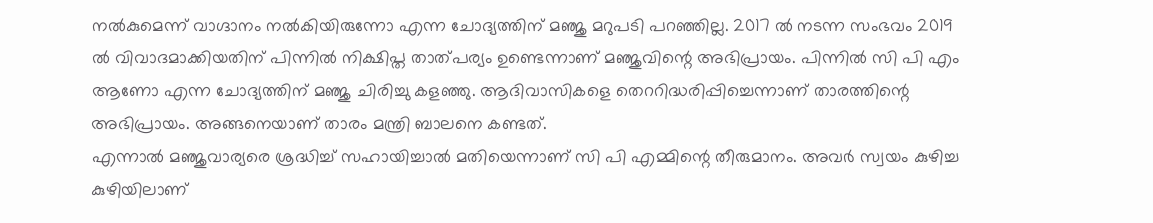നൽകുമെന്ന് വാഗ്ദാനം നൽകിയിരുന്നോ എന്ന ചോദ്യത്തിന് മഞ്ജു മറുപടി പറഞ്ഞില്ല. 2017 ൽ നടന്ന സംഭവം 2019 ൽ വിവാദമാക്കിയതിന് പിന്നിൽ നിക്ഷിപ്ത താത്പര്യം ഉണ്ടെന്നാണ് മഞ്ജുവിന്റെ അഭിപ്രായം. പിന്നിൽ സി പി എം ആണോ എന്ന ചോദ്യത്തിന് മഞ്ജു ചിരിച്ചു കളഞ്ഞു. ആദിവാസികളെ തെററിദ്ധരിപ്പിച്ചെന്നാണ് താരത്തിന്റെ അഭിപ്രായം. അങ്ങനെയാണ് താരം മന്ത്രി ബാലനെ കണ്ടത്.
എന്നാൽ മഞ്ജുവാര്യരെ ശ്രദ്ധിച്ച് സഹായിച്ചാൽ മതിയെന്നാണ് സി പി എമ്മിന്റെ തീരുമാനം. അവർ സ്വയം കുഴിച്ച കുഴിയിലാണ്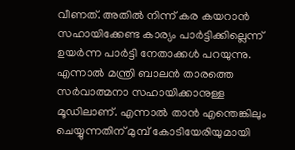വീണത്. അതിൽ നിന്ന് കര കയറാൻ സഹായിക്കേണ്ട കാര്യം പാർട്ടിക്കില്ലെന്ന് ഉയർന്ന പാർട്ടി നേതാക്കൾ പറയുന്നു. എന്നാൽ മന്ത്രി ബാലൻ താരത്തെ സർവാത്മനാ സഹായിക്കാനുള്ള മൂഡിലാണ്. എന്നാൽ താൻ എന്തെങ്കിലും ചെയ്യുന്നതിന് മുമ്പ് കോടിയേരിയുമായി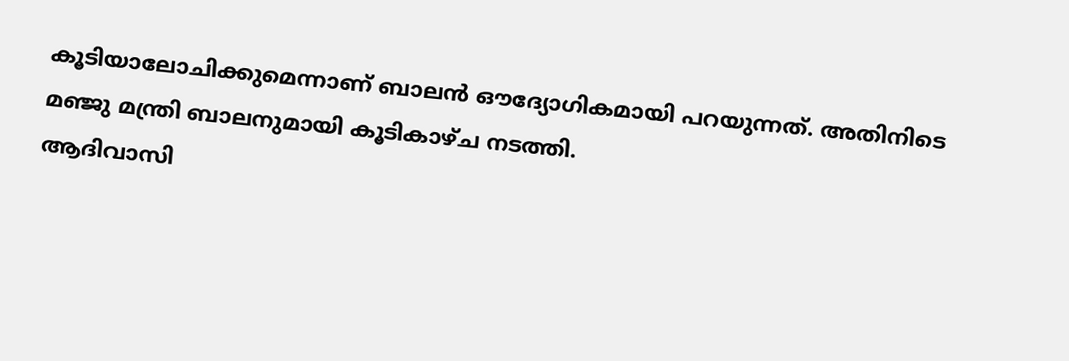കൂടിയാലോചിക്കുമെന്നാണ് ബാലൻ ഔദ്യോഗികമായി പറയുന്നത്. അതിനിടെ മഞ്ജു മന്ത്രി ബാലനുമായി കൂടികാഴ്ച നടത്തി.
ആദിവാസി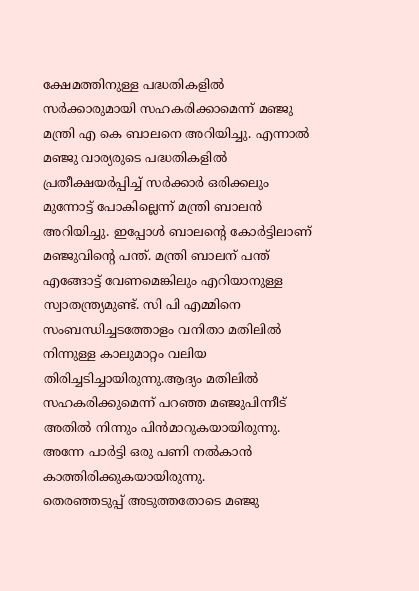ക്ഷേമത്തിനുള്ള പദ്ധതികളിൽ സർക്കാരുമായി സഹകരിക്കാമെന്ന് മഞ്ജു മന്ത്രി എ കെ ബാലനെ അറിയിച്ചു. എന്നാൽ മഞ്ജു വാര്യരുടെ പദ്ധതികളിൽ പ്രതീക്ഷയർപ്പിച്ച് സർക്കാർ ഒരിക്കലും മുന്നോട്ട് പോകില്ലെന്ന് മന്ത്രി ബാലൻ അറിയിച്ചു. ഇപ്പോൾ ബാലന്റെ കോർട്ടിലാണ് മഞ്ജുവിന്റെ പന്ത്. മന്ത്രി ബാലന് പന്ത് എങ്ങോട്ട് വേണമെങ്കിലും എറിയാനുള്ള സ്വാതന്ത്ര്യമുണ്ട്. സി പി എമ്മിനെ സംബന്ധിച്ചടത്തോളം വനിതാ മതിലിൽ നിന്നുള്ള കാലുമാറ്റം വലിയ തിരിച്ചടിച്ചായിരുന്നു.ആദ്യം മതിലിൽ സഹകരിക്കുമെന്ന് പറഞ്ഞ മഞ്ജുപിന്നീട് അതിൽ നിന്നും പിൻമാറുകയായിരുന്നു. അന്നേ പാർട്ടി ഒരു പണി നൽകാൻ കാത്തിരിക്കുകയായിരുന്നു.
തെരഞ്ഞടുപ്പ് അടുത്തതോടെ മഞ്ജു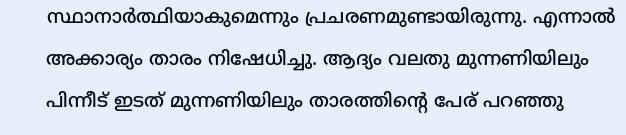സ്ഥാനാർത്ഥിയാകുമെന്നും പ്രചരണമുണ്ടായിരുന്നു. എന്നാൽ അക്കാര്യം താരം നിഷേധിച്ചു. ആദ്യം വലതു മുന്നണിയിലും പിന്നീട് ഇടത് മുന്നണിയിലും താരത്തിന്റെ പേര് പറഞ്ഞു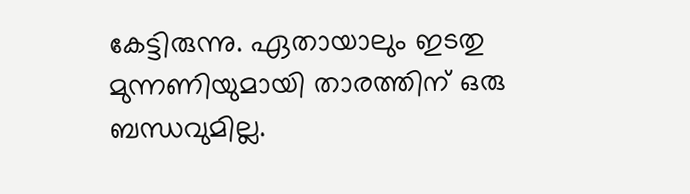കേട്ടിരുന്നു. ഏതായാലും ഇടതു മുന്നണിയുമായി താരത്തിന് ഒരു ബന്ധവുമില്ല.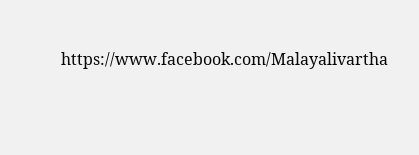https://www.facebook.com/Malayalivartha